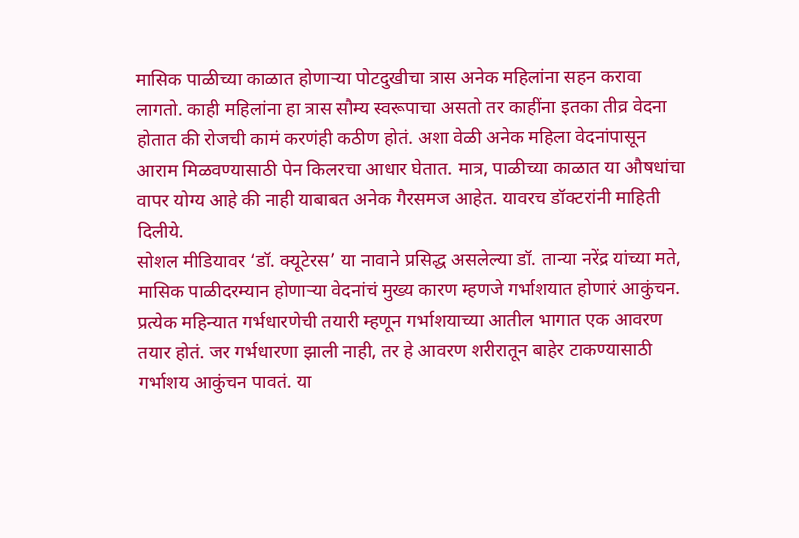मासिक पाळीच्या काळात होणाऱ्या पोटदुखीचा त्रास अनेक महिलांना सहन करावा लागतो. काही महिलांना हा त्रास सौम्य स्वरूपाचा असतो तर काहींना इतका तीव्र वेदना होतात की रोजची कामं करणंही कठीण होतं. अशा वेळी अनेक महिला वेदनांपासून आराम मिळवण्यासाठी पेन किलरचा आधार घेतात. मात्र, पाळीच्या काळात या औषधांचा वापर योग्य आहे की नाही याबाबत अनेक गैरसमज आहेत. यावरच डॉक्टरांनी माहिती दिलीये.
सोशल मीडियावर ‘डॉ. क्यूटेरस’ या नावाने प्रसिद्ध असलेल्या डॉ. तान्या नरेंद्र यांच्या मते, मासिक पाळीदरम्यान होणाऱ्या वेदनांचं मुख्य कारण म्हणजे गर्भाशयात होणारं आकुंचन. प्रत्येक महिन्यात गर्भधारणेची तयारी म्हणून गर्भाशयाच्या आतील भागात एक आवरण तयार होतं. जर गर्भधारणा झाली नाही, तर हे आवरण शरीरातून बाहेर टाकण्यासाठी गर्भाशय आकुंचन पावतं. या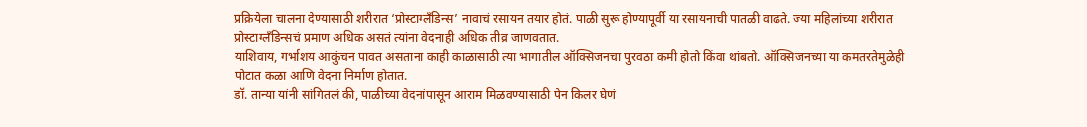प्रक्रियेला चालना देण्यासाठी शरीरात ‘प्रोस्टाग्लँडिन्स’ नावाचं रसायन तयार होतं. पाळी सुरू होण्यापूर्वी या रसायनाची पातळी वाढते. ज्या महिलांच्या शरीरात प्रोस्टाग्लँडिन्सचं प्रमाण अधिक असतं त्यांना वेदनाही अधिक तीव्र जाणवतात.
याशिवाय, गर्भाशय आकुंचन पावत असताना काही काळासाठी त्या भागातील ऑक्सिजनचा पुरवठा कमी होतो किंवा थांबतो. ऑक्सिजनच्या या कमतरतेमुळेही पोटात कळा आणि वेदना निर्माण होतात.
डॉ. तान्या यांनी सांगितलं की, पाळीच्या वेदनांपासून आराम मिळवण्यासाठी पेन किलर घेणं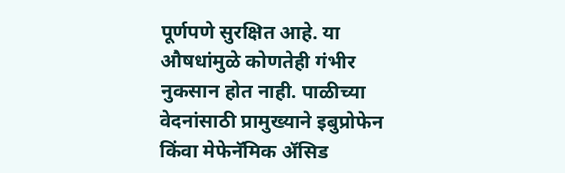पूर्णपणे सुरक्षित आहे. या औषधांमुळे कोणतेही गंभीर नुकसान होत नाही. पाळीच्या वेदनांसाठी प्रामुख्याने इबुप्रोफेन किंवा मेफेनॅमिक ॲसिड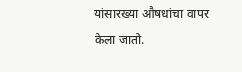यांसारख्या औषधांचा वापर केला जातो.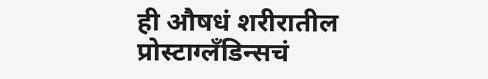ही औषधं शरीरातील प्रोस्टाग्लँडिन्सचं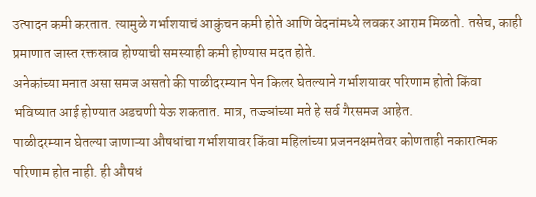उत्पादन कमी करतात. त्यामुळे गर्भाशयाचं आकुंचन कमी होते आणि वेदनांमध्ये लवकर आराम मिळतो. तसेच, काही प्रमाणात जास्त रक्तस्राव होण्याची समस्याही कमी होण्यास मदत होते.
अनेकांच्या मनात असा समज असतो की पाळीदरम्यान पेन किलर घेतल्याने गर्भाशयावर परिणाम होतो किंवा भविष्यात आई होण्यात अडचणी येऊ शकतात. मात्र, तज्ज्ञांच्या मते हे सर्व गैरसमज आहेत.
पाळीदरम्यान घेतल्या जाणाऱ्या औषधांचा गर्भाशयावर किंवा महिलांच्या प्रजननक्षमतेवर कोणताही नकारात्मक परिणाम होत नाही. ही औषधं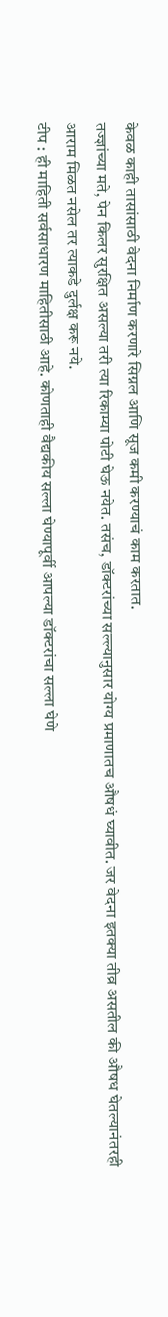केवळ काही तासांसाठी वेदना निर्माण करणारे सिग्नल आणि सूज कमी करण्याचं काम करतात.
तज्ज्ञांच्या मते, पेन किलर सुरक्षित असल्या तरी त्या रिकाम्या पोटी घेऊ नयेत. तसंच, डॉक्टरांच्या सल्ल्यानुसार योग्य प्रमाणातच औषधं घ्यावीत. जर वेदना इतक्या तीव्र असतील की औषध घेतल्यानंतरही आराम मिळत नसेल तर त्याकडे दुर्लक्ष करू नये.
टीप : ही माहिती सर्वसाधारण माहितीसाठी आहे. कोणताही वैद्यकीय सल्ला घेण्यापूर्वी आपल्या डॉक्टरांचा सल्ला घेणे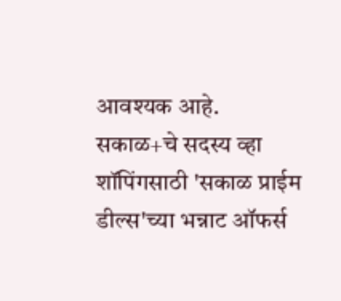आवश्यक आहे.
सकाळ+चे सदस्य व्हा
शॉपिंगसाठी 'सकाळ प्राईम डील्स'च्या भन्नाट ऑफर्स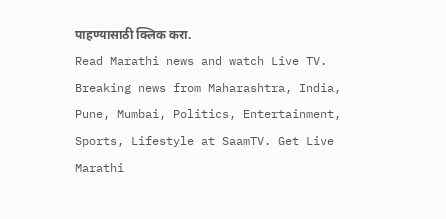पाहण्यासाठी क्लिक करा.
Read Marathi news and watch Live TV. Breaking news from Maharashtra, India, Pune, Mumbai, Politics, Entertainment, Sports, Lifestyle at SaamTV. Get Live Marathi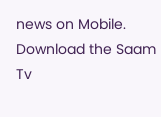news on Mobile. Download the Saam Tv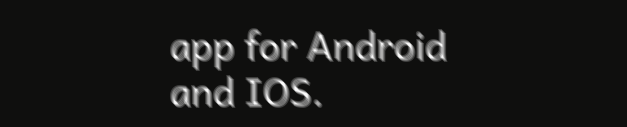app for Android and IOS.